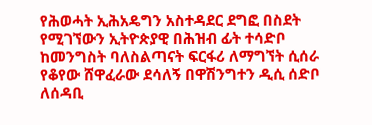የሕወሓት ኢሕአዴግን አስተዳደር ደግፎ በስደት የሚገኘውን ኢትዮጵያዊ በሕዝብ ፊት ተሳድቦ ከመንግስት ባለስልጣናት ፍርፋሪ ለማግኘት ሲሰራ የቆየው ሸዋፈራው ደሳለኝ በዋሽንግተን ዲሲ ሰድቦ ለሰዳቢ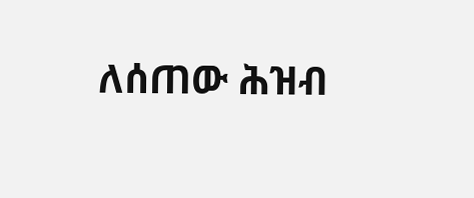ለሰጠው ሕዝብ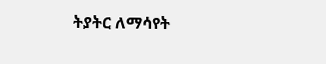ትያትር ለማሳየት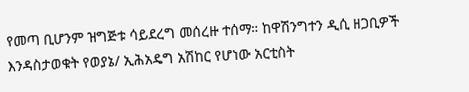የመጣ ቢሆንም ዝግጅቱ ሳይደረግ መሰረዙ ተሰማ። ከዋሽንግተን ዲሲ ዘጋቢዎች እንዳስታወቁት የወያኔ/ ኢሕአዴግ አሽከር የሆነው አርቲስት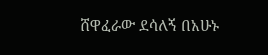ሸዋፈራው ደሳለኝ በአሁኑ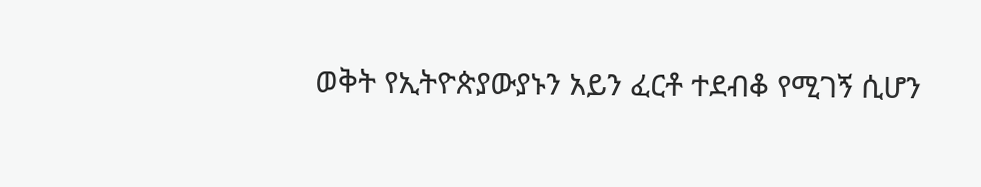ወቅት የኢትዮጵያውያኑን አይን ፈርቶ ተደብቆ የሚገኝ ሲሆን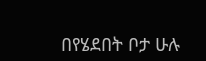በየሄደበት ቦታ ሁሉ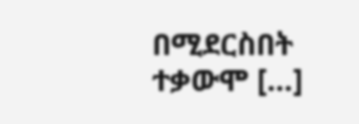በሚደርስበት ተቃውሞ […]